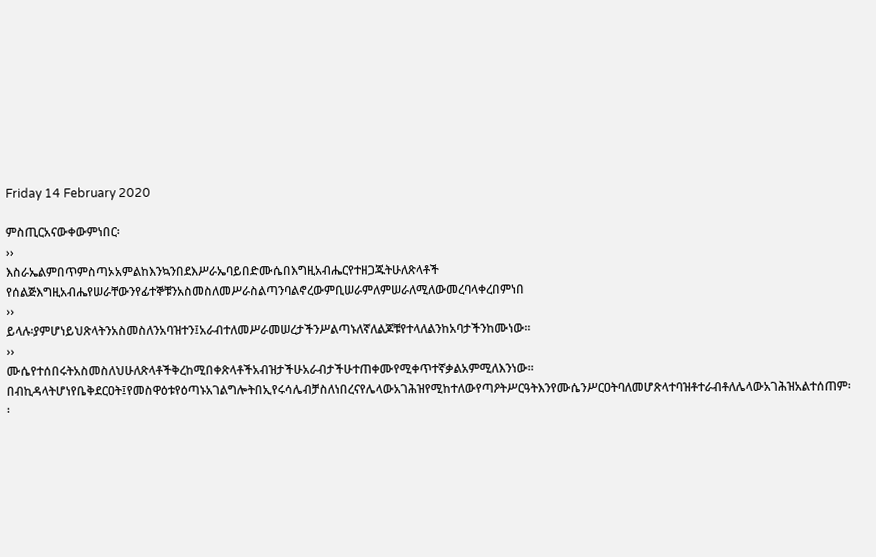Friday 14 February 2020

ምስጢርአናውቀውምነበር፡
››
እስራኤልምበጥምስጣኦአምልከእንኳንበደእሥራኤባይበድሙሴበእግዚአብሔርየተዘጋጁትሁለጽላቶች
የሰልጅእግዚአብሔየሠራቸውንየፊተኞቹንአስመስለመሥራስልጣንባልኖረውምቢሠራምለምሠራለሚለውመረባላቀረበምነበ
››
ይላሉ፡ያምሆነይህጽላትንአስመስለንአባዝተን፤አራብተለመሥራመሠረታችንሥልጣኑለኛለልጆቹየተላለልንከአባታችንከሙነው፡፡
››
ሙሴየተሰበሩትአስመስለህሁለጽላቶችቅረከሚበቀጽላቶችአብዝታችሁአራብታችሁተጠቀሙየሚቀጥተኛቃልአምሚለእንነው፡፡በብኪዳላትሆነየቤቅደርዐት፤የመስዋዕቱየዕጣኑአገልግሎትበኢየሩሳሌብቻስለነበረናየሌላውአገሕዝየሚከተለውየጣዖትሥርዓትእንየሙሴንሥርዐትባለመሆጽላተባዝቶተራብቶለሌላውአገሕዝአልተሰጠም፡፡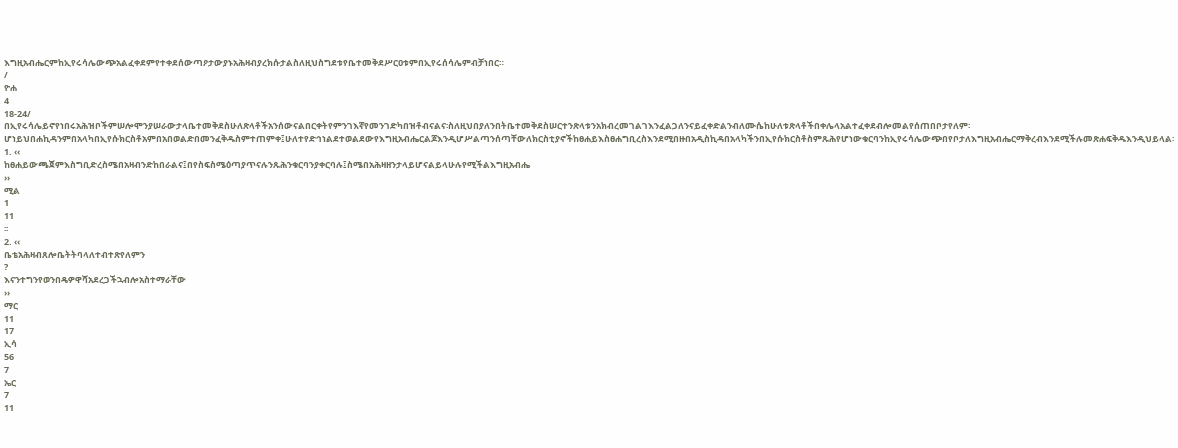እግዚአብሔርምከኢየሩሳሌውጭአልፈቀደምየተቀደሰውጣዖታውያኑአሕዛብያረክሱታልስለዚህስግደቱየቤተመቅደሥርዐቱምበኢየሩሰሳሌምብቻነበር።
/
ዮሐ
4
18-24/
በኢየሩሳሌይኖየነበሩአሕዝቦችምሠሎሞንያሠራውታላቤተመቅደስሁለጽላቶችአንሰውናልበርቀትየምንገእኛየመንገድካበዝቶብናልና፡ስለዚህበያለንበትቤተመቅደስሠርተንጽላቱንአክብረመገልገእንፈልጋለንናይፈቀድልንብለሙሴከሁለቱጽላቶችበቀሌላአልተፈቀደብሎመልየሰጠበቦታየለም፡ሆነይህበሐኪዳንምበአላካበኢየሱክርስቶአምበአበወልድበመንፈቅዱስምተጠምቀ፤ሁለተየድኅነልደተወልደውየእግዚአብሔርልጆእንዲሆሥልጣንሰጣቸውለክርስቲያኖችከፀሐይእስፀሐግቢረስእንደሚበዙበአዲስኪዳበአላካችንበኢየሱክርስቶስምጹሕየሆነውቁርባንከኢየሩሳሌውጭበየቦታለእግዚአብሔርማቅረብእንደሚችሉመጽሐፍቅዱእንዲህይላል፡
1. ‹‹
ከፀሐይውጫጀምእስግቢድረስሜበአዛብንድከበራልና፤በየስፍስሜዕጣያጥናሉንጹሕንቁርባንያቀርባሉ፤ስሜበአሕዛዘንታላይሆናልይላሁሉየሚችልእግዚአብሔ
››
ሚል
1
11
፡፡
2. ‹‹
ቤቴአሕዛብጸሎቤትትባላለተብተጽየለምን
?
እናንተግንየወንበዴዎዋሻአደረጋችኋብሎአስተማራቸው
››
ማር
11
17
ኢሳ
56
7
ኤር
7
11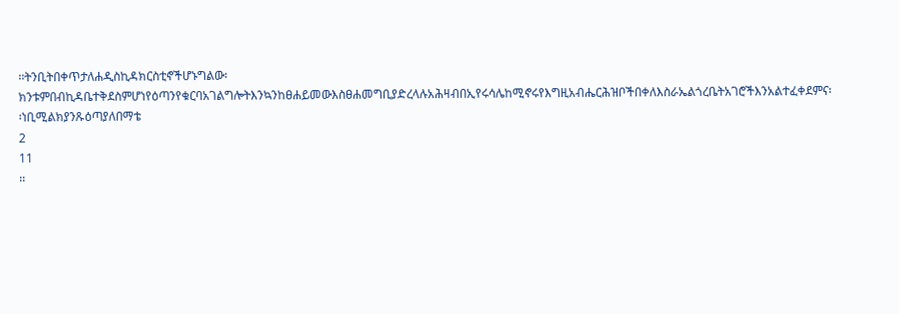፡፡ትንቢትበቀጥታለሐዲስኪዳክርስቲኖችሆኑግልው፡ክንቱምበብኪዳቤተቅደስምሆነየዕጣንየቁርባአገልግሎትእንኳንከፀሐይመውእስፀሐመግቢያድረላሉአሕዛብበኢየሩሳሌከሚኖሩየእግዚአብሔርሕዝቦችበቀለእስራኤልጎረቤትአገሮችእንአልተፈቀደምና፡፡ነቢሚልክያንጹዕጣያለበማቴ
2
11
፡፡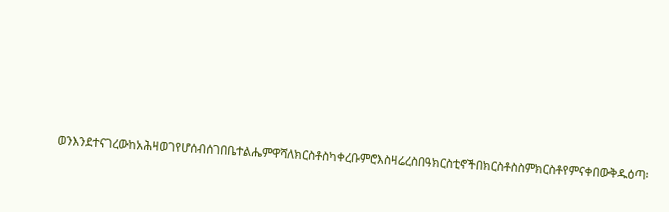ወንእንደተናገረውከአሕዛወገየሆሰብሰገበቤተልሔምዋሻለክርስቶስካቀረቡምሮእስዛሬረስበዓክርስቲኖችበክርስቶስስምክርስቶየምናቀበውቅዱዕጣ፡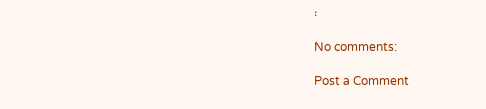፡

No comments:

Post a Comment